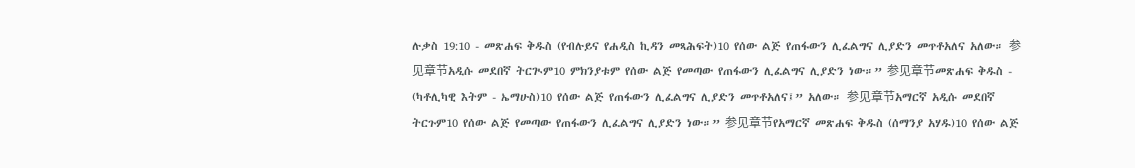ሉቃስ 19:10 - መጽሐፍ ቅዱስ (የብሉይና የሐዲስ ኪዳን መጻሕፍት)10 የሰው ልጅ የጠፋውን ሊፈልግና ሊያድን መጥቶአለና አለው። 参见章节አዲሱ መደበኛ ትርጒም10 ምክንያቱም የሰው ልጅ የመጣው የጠፋውን ሊፈልግና ሊያድን ነው።” 参见章节መጽሐፍ ቅዱስ - (ካቶሊካዊ እትም - ኤማሁስ)10 የሰው ልጅ የጠፋውን ሊፈልግና ሊያድን መጥቶአለና፤” አለው። 参见章节አማርኛ አዲሱ መደበኛ ትርጉም10 የሰው ልጅ የመጣው የጠፋውን ሊፈልግና ሊያድን ነው።” 参见章节የአማርኛ መጽሐፍ ቅዱስ (ሰማንያ አሃዱ)10 የሰው ልጅ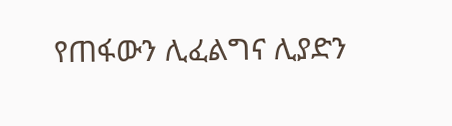የጠፋውን ሊፈልግና ሊያድን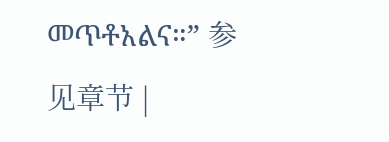መጥቶአልና።” 参见章节 |